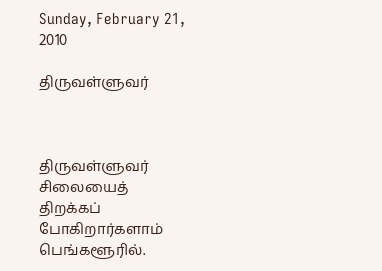Sunday, February 21, 2010

திருவள்ளுவர்



திருவள்ளுவர் சிலையைத் திறக்கப் போகிறார்களாம்
பெங்களூரில்.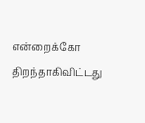என்றைக்கோ திறந்தாகிவிட்டது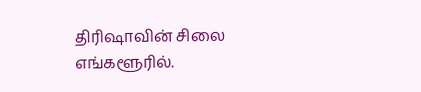திரிஷாவின் சிலை
எங்களூரில்.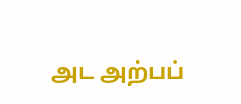அட அற்பப்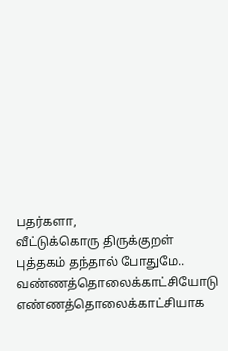பதர்களா,
வீட்டுக்கொரு திருக்குறள் புத்தகம் தந்தால் போதுமே..
வண்ணத்தொலைக்காட்சியோடு
எண்ணத்தொலைக்காட்சியாக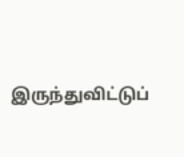இருந்துவிட்டுப்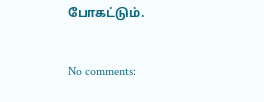போகட்டும்.


No comments: